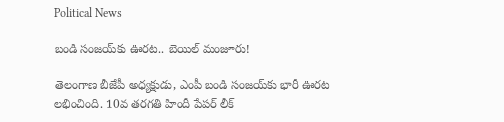Political News

బండి సంజ‌య్‌కు ఊర‌ట‌.. బెయిల్ మంజూరు!

తెలంగాణ బీజేపీ అధ్య‌క్షుడు, ఎంపీ బండి సంజ‌య్‌కు భారీ ఊర‌ట ల‌భించింది. 10వ తరగతి హిందీ పేపర్ లీక్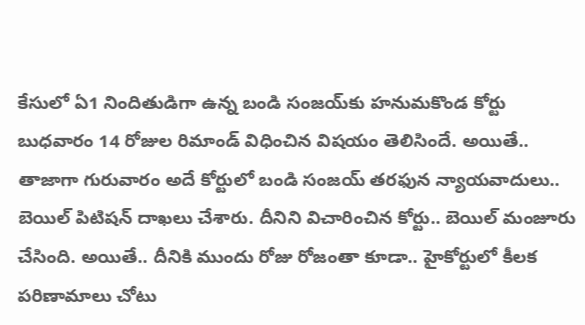కేసులో ఏ1 నిందితుడిగా ఉన్న బండి సంజయ్‌కు హ‌నుమ‌కొండ కోర్టు బుధ‌వారం 14 రోజుల రిమాండ్ విధించిన విష‌యం తెలిసిందే. అయితే.. తాజాగా గురువారం అదే కోర్టులో బండి సంజ‌య్ త‌ర‌ఫున న్యాయ‌వాదులు.. బెయిల్ పిటిష‌న్ దాఖ‌లు చేశారు. దీనిని విచారించిన కోర్టు.. బెయిల్ మంజూరు చేసింది. అయితే.. దీనికి ముందు రోజు రోజంతా కూడా.. హైకోర్టులో కీల‌క ప‌రిణామాలు చోటు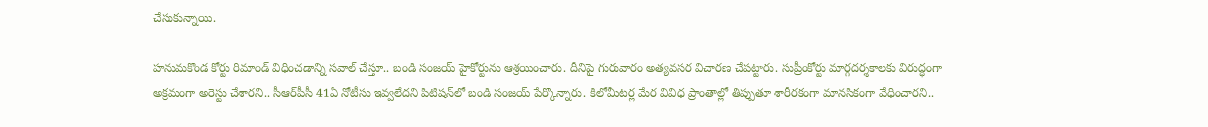చేసుకున్నాయి.

హ‌నుమకొండ కోర్టు రిమాండ్ విధించ‌డాన్ని స‌వాల్ చేస్తూ.. బండి సంజయ్ హైకోర్టును ఆశ్రయించారు. దీనిపై గురువారం అత్యవసర విచారణ చేపట్టారు. సుప్రీంకోర్టు మార్గదర్శకాలకు విరుద్ధంగా అక్రమంగా అరెస్టు చేశారని.. సీఆర్‌పీసీ 41ఏ నోటీసు ఇవ్వలేదని పిటిషన్‌లో బండి సంజయ్ పేర్కొన్నారు. కిలోమీటర్ల మేర వివిధ ప్రాంతాల్లో తిప్పుతూ శారీరకంగా మానసికంగా వేధించారని..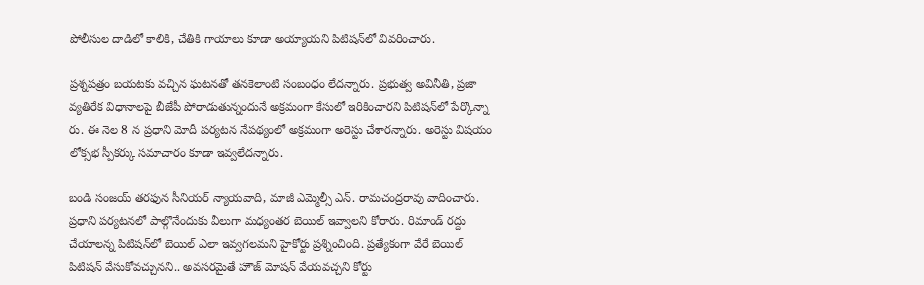పోలీసుల దాడిలో కాలికి, చేతికి గాయాలు కూడా అయ్యాయని పిటిషన్‌లో వివరించారు.

ప్రశ్నపత్రం బయటకు వచ్చిన ఘటనతో తనకెలాంటి సంబంధం లేదన్నారు. ప్రభుత్వ అవినీతి, ప్రజా వ్యతిరేక విధానాలపై బీజేపీ పోరాడుతున్నందునే అక్రమంగా కేసులో ఇరికించారని పిటిషన్‌లో పేర్కొన్నా రు. ఈ నెల 8 న ప్రధాని మోదీ పర్యటన నేపథ్యంలో అక్రమంగా అరెస్టు చేశారన్నారు. అరెస్టు విషయం లోక్సభ స్పీకర్కు సమాచారం కూడా ఇవ్వలేదన్నారు.

బండి సంజయ్‌ తరఫున సీనియర్ న్యాయవాది, మాజీ ఎమ్మెల్సీ ఎన్. రామచంద్రరావు వాదించారు. ప్రధాని పర్యటనలో పాల్గొనేందుకు వీలుగా మధ్యంతర బెయిల్ ఇవ్వాలని కోరారు. రిమాండ్ రద్దు చేయాలన్న పిటిషన్‌లో బెయిల్ ఎలా ఇవ్వగలమని హైకోర్టు ప్రశ్నించింది. ప్రత్యేకంగా వేరే బెయిల్ పిటిషన్ వేసుకోవచ్చునని.. అవసరమైతే హౌజ్ మోషన్ వేయవచ్చని కోర్టు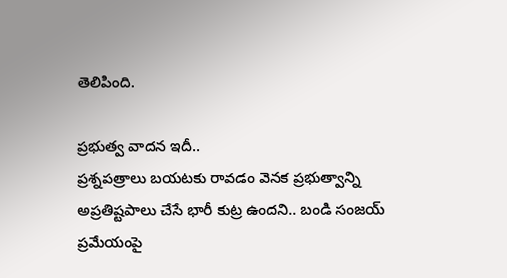తెలిపింది.

ప్ర‌భుత్వ వాద‌న ఇదీ..
ప్రశ్నపత్రాలు బయటకు రావడం వెనక ప్రభుత్వాన్ని అప్రతిష్టపాలు చేసే భారీ కుట్ర ఉందని.. బండి సంజయ్ ప్రమేయంపై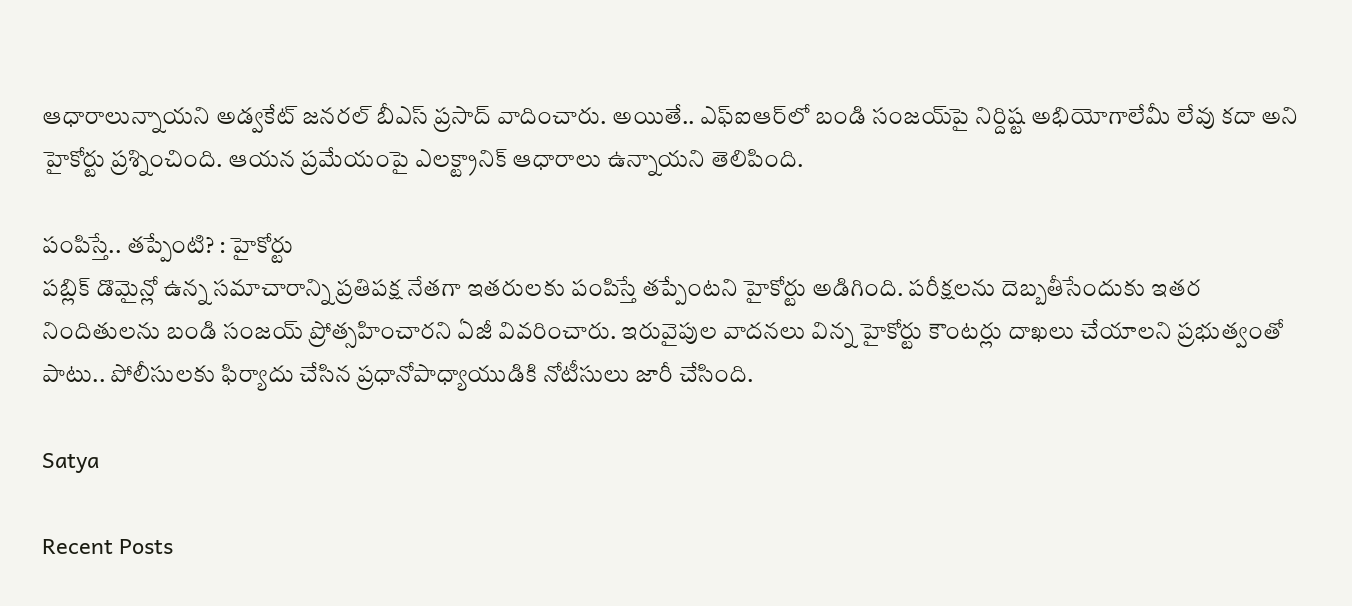ఆధారాలున్నాయని అడ్వకేట్ జనరల్ బీఎస్ ప్రసాద్ వాదించారు. అయితే.. ఎఫ్‌ఐఆర్‌లో బండి సంజయ్‌పై నిర్దిష్ట అభియోగాలేమీ లేవు కదా అని హైకోర్టు ప్రశ్నించింది. ఆయన ప్రమేయంపై ఎలక్ట్రానిక్ ఆధారాలు ఉన్నాయని తెలిపింది.

పంపిస్తే.. త‌ప్పేంటి? : హైకోర్టు
పబ్లిక్ డొమైన్లో ఉన్న సమాచారాన్ని ప్రతిపక్ష నేతగా ఇతరులకు పంపిస్తే తప్పేంటని హైకోర్టు అడిగింది. పరీక్షలను దెబ్బతీసేందుకు ఇతర నిందితులను బండి సంజయ్ ప్రోత్సహించారని ఏజీ వివరించారు. ఇరువైపుల వాదనలు విన్న హైకోర్టు కౌంటర్లు దాఖలు చేయాలని ప్రభుత్వంతో పాటు.. పోలీసులకు ఫిర్యాదు చేసిన ప్రధానోపాధ్యాయుడికి నోటీసులు జారీ చేసింది.

Satya

Recent Posts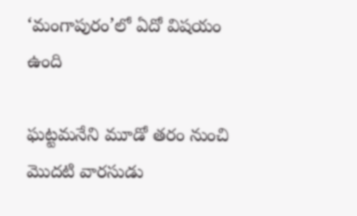‘మంగాపురం’లో ఏదో విషయం ఉంది

ఘట్టమనేని మూడో తరం నుంచి మొదటి వారసుడు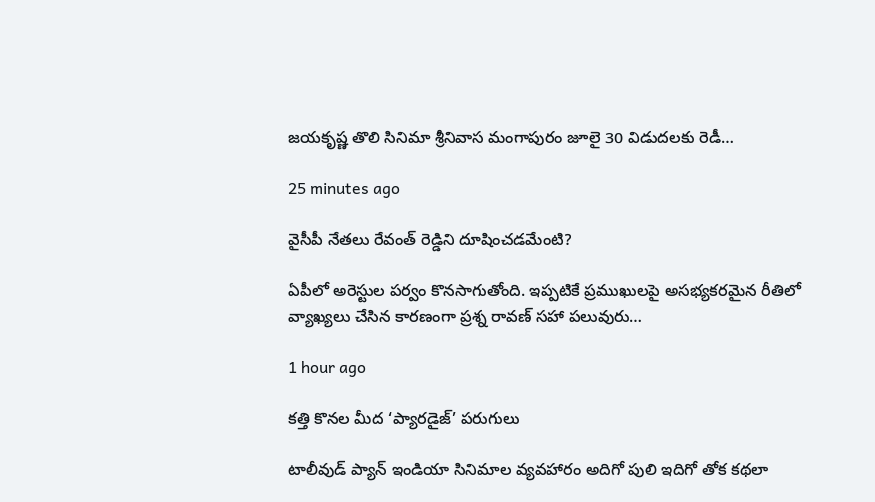జయకృష్ణ తొలి సినిమా శ్రీనివాస మంగాపురం జూలై 30 విడుదలకు రెడీ…

25 minutes ago

వైసీపీ నేతలు రేవంత్ రెడ్డిని దూషించడమేంటి?

ఏపీలో అరెస్టుల పర్వం కొనసాగుతోంది. ఇప్పటికే ప్రముఖులపై అసభ్యకరమైన రీతిలో వ్యాఖ్యలు చేసిన కారణంగా ప్రశ్న రావణ్ సహా పలువురు…

1 hour ago

కత్తి కొనల మీద ‘ప్యారడైజ్’ పరుగులు

టాలీవుడ్ ప్యాన్ ఇండియా సినిమాల వ్యవహారం అదిగో పులి ఇదిగో తోక కథలా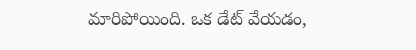మారిపోయింది. ఒక డేట్ వేయడం,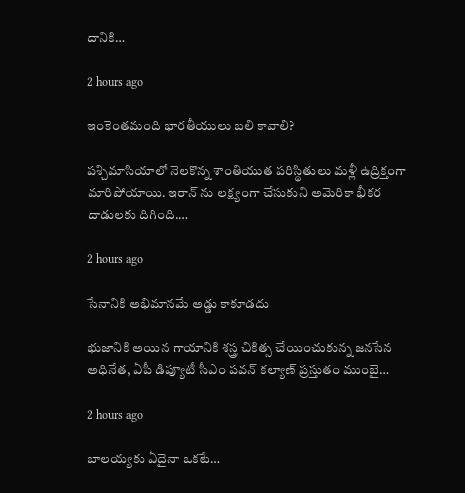దానికి…

2 hours ago

ఇంకెంతమంది భారతీయులు బలి కావాలి?

పశ్చిమాసియాలో నెలకొన్న శాంతియుత పరిస్థితులు మళ్లీ ఉద్రిక్తంగా మారిపోయాయి. ఇరాన్ ను లక్ష్యంగా చేసుకుని అమెరికా భీకర దాడులకు దిగింది.…

2 hours ago

సేనానికి అభిమానమే అడ్డు కాకూడదు

భుజానికి అయిన గాయానికి శస్త్ర చికిత్స చేయించుకున్న జనసేన అధినేత, ఏపీ డిప్యూటీ సీఎం పవన్ కల్యాణ్ ప్రస్తుతం ముంబై…

2 hours ago

బాలయ్యకు ఏదైనా ఒకటే…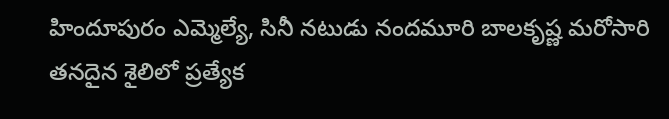హిందూపురం ఎమ్మెల్యే, సినీ నటుడు నందమూరి బాలకృష్ణ మరోసారి తనదైన శైలిలో ప్రత్యేక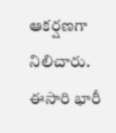ఆకర్షణగా నిలిచారు. ఈసారి భారీ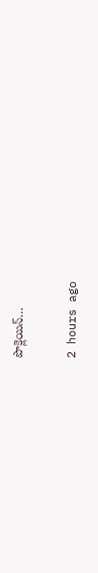పొక్లెయిన్…

2 hours ago